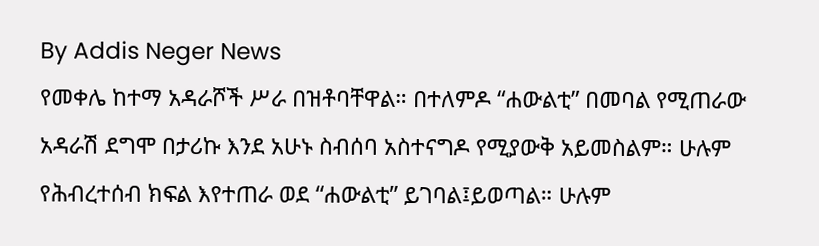By Addis Neger News
የመቀሌ ከተማ አዳራሾች ሥራ በዝቶባቸዋል። በተለምዶ “ሐውልቲ” በመባል የሚጠራው አዳራሽ ደግሞ በታሪኩ እንደ አሁኑ ስብሰባ አስተናግዶ የሚያውቅ አይመስልም። ሁሉም የሕብረተሰብ ክፍል እየተጠራ ወደ “ሐውልቲ” ይገባል፤ይወጣል። ሁሉም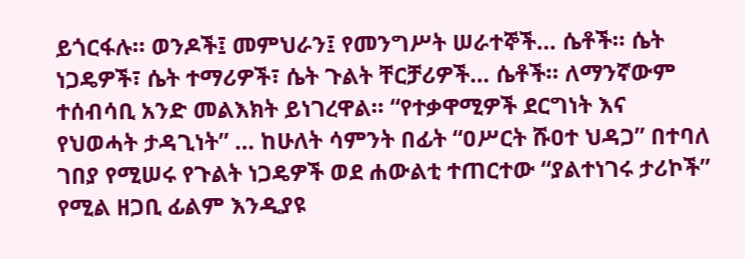ይጎርፋሉ። ወንዶች፤ መምህራን፤ የመንግሥት ሠራተኞች… ሴቶች። ሴት ነጋዴዎች፣ ሴት ተማሪዎች፣ ሴት ጉልት ቸርቻሪዎች… ሴቶች። ለማንኛውም ተሰብሳቢ አንድ መልእክት ይነገረዋል። “የተቃዋሚዎች ደርግነት እና የህወሓት ታዳጊነት” … ከሁለት ሳምንት በፊት “ዐሥርት ሹዐተ ህዳጋ” በተባለ ገበያ የሚሠሩ የጉልት ነጋዴዎች ወደ ሐውልቲ ተጠርተው “ያልተነገሩ ታሪኮች” የሚል ዘጋቢ ፊልም እንዲያዩ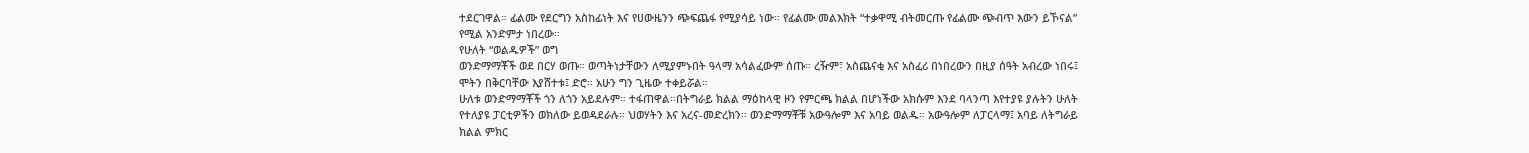ተደርገዋል። ፊልሙ የደርግን አስከፊነት እና የሀውዜንን ጭፍጨፋ የሚያሳይ ነው። የፊልሙ መልእክት “ተቃዋሚ ብትመርጡ የፊልሙ ጭብጥ እውን ይኾናል” የሚል አንድምታ ነበረው።
የሁለት “ወልዱዎች” ወግ
ወንድማማቾች ወደ በርሃ ወጡ። ወጣትነታቸውን ለሚያምኑበት ዓላማ አሳልፈውም ሰጡ። ረዥም፣ አስጨናቂ እና አስፈሪ በነበረውን በዚያ ሰዓት አብረው ነበሩ፤ ሞትን በቅርባቸው እያሸተቱ፤ ድሮ። አሁን ግን ጊዜው ተቀይሯል።
ሁለቱ ወንድማማቾች ጎን ለጎን አይደሉም። ተፋጠዋል።በትግራይ ክልል ማዕከላዊ ዞን የምርጫ ክልል በሆነችው አክሱም እንደ ባላንጣ እየተያዩ ያሉትን ሁለት የተለያዩ ፓርቲዎችን ወክለው ይወዳደራሉ። ህወሃትን እና አረና-መድረክን። ወንድማማቾቹ አውዓሎም እና አባይ ወልዱ። አውዓሎም ለፓርላማ፤ አባይ ለትግራይ ክልል ምክር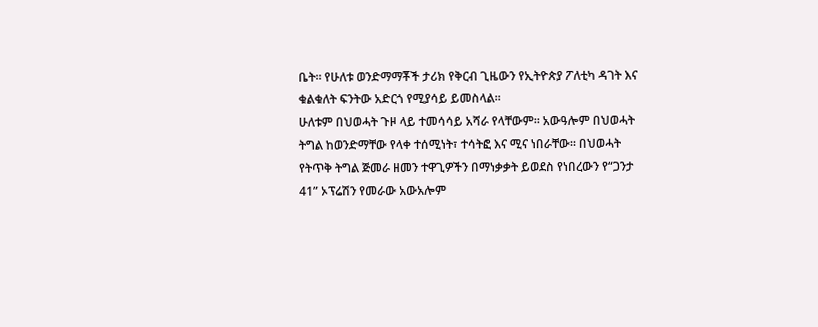ቤት። የሁለቱ ወንድማማቾች ታሪክ የቅርብ ጊዜውን የኢትዮጵያ ፖለቲካ ዳገት እና ቁልቁለት ፍንትው አድርጎ የሚያሳይ ይመስላል።
ሁለቱም በህወሓት ጉዞ ላይ ተመሳሳይ አሻራ የላቸውም። አውዓሎም በህወሓት ትግል ከወንድማቸው የላቀ ተሰሚነት፣ ተሳትፎ እና ሚና ነበራቸው። በህወሓት የትጥቅ ትግል ጅመራ ዘመን ተዋጊዎችን በማነቃቃት ይወደስ የነበረውን የ“ጋንታ 41” ኦፕሬሽን የመራው አውአሎም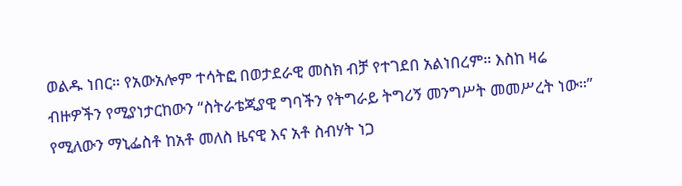ወልዱ ነበር። የአውአሎም ተሳትፎ በወታደራዊ መስክ ብቻ የተገደበ አልነበረም። እስከ ዛሬ ብዙዎችን የሚያነታርከውን “ስትራቴጂያዊ ግባችን የትግራይ ትግሪኝ መንግሥት መመሥረት ነው።” የሚለውን ማኒፌስቶ ከአቶ መለስ ዜናዊ እና አቶ ስብሃት ነጋ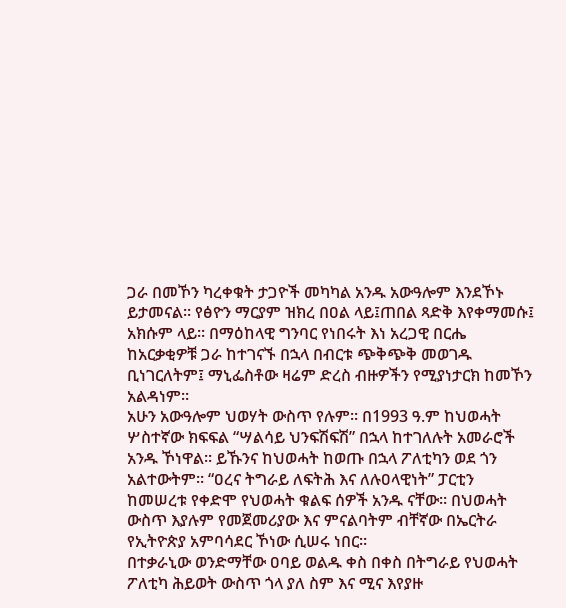ጋራ በመኾን ካረቀቁት ታጋዮች መካካል አንዱ አውዓሎም እንደኾኑ ይታመናል። የፅዮን ማርያም ዝክረ በዐል ላይ፤ጠበል ጻድቅ እየቀማመሱ፤ አክሱም ላይ። በማዕከላዊ ግንባር የነበሩት እነ አረጋዊ በርሔ ከአርቃቂዎቹ ጋራ ከተገናኙ በኋላ በብርቱ ጭቅጭቅ መወገዱ ቢነገርለትም፤ ማኒፌስቶው ዛሬም ድረስ ብዙዎችን የሚያነታርክ ከመኾን አልዳነም።
አሁን አውዓሎም ህወሃት ውስጥ የሉም። በ1993 ዓ.ም ከህወሓት ሦስተኛው ክፍፍል “ሣልሳይ ህንፍሽፍሽ” በኋላ ከተገለሉት አመራሮች አንዱ ኾነዋል። ይኹንና ከህወሓት ከወጡ በኋላ ፖለቲካን ወደ ጎን አልተውትም። “ዐረና ትግራይ ለፍትሕ እና ለሉዐላዊነት” ፓርቲን ከመሠረቱ የቀድሞ የህወሓት ቁልፍ ሰዎች አንዱ ናቸው። በህወሓት ውስጥ እያሉም የመጀመሪያው እና ምናልባትም ብቸኛው በኤርትራ የኢትዮጵያ አምባሳደር ኾነው ሲሠሩ ነበር።
በተቃራኒው ወንድማቸው ዐባይ ወልዱ ቀስ በቀስ በትግራይ የህወሓት ፖለቲካ ሕይወት ውስጥ ጎላ ያለ ስም እና ሚና እየያዙ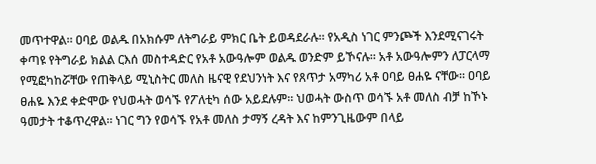መጥተዋል። ዐባይ ወልዱ በአክሱም ለትግራይ ምክር ቤት ይወዳደራሉ። የአዲስ ነገር ምንጮች እንደሚናገሩት ቀጣዩ የትግራይ ክልል ርእሰ መስተዳድር የአቶ አውዓሎም ወልዱ ወንድም ይኾናሉ። አቶ አውዓሎምን ለፓርላማ የሚፎካከሯቸው የጠቅላይ ሚኒስትር መለስ ዜናዊ የደህንነት እና የጸጥታ አማካሪ አቶ ዐባይ ፀሐዬ ናቸው። ዐባይ ፀሐዬ እንደ ቀድሞው የህወሓት ወሳኙ የፖለቲካ ሰው አይደሉም። ህወሓት ውስጥ ወሳኙ አቶ መለስ ብቻ ከኾኑ ዓመታት ተቆጥረዋል። ነገር ግን የወሳኙ የአቶ መለስ ታማኝ ረዳት እና ከምንጊዜውም በላይ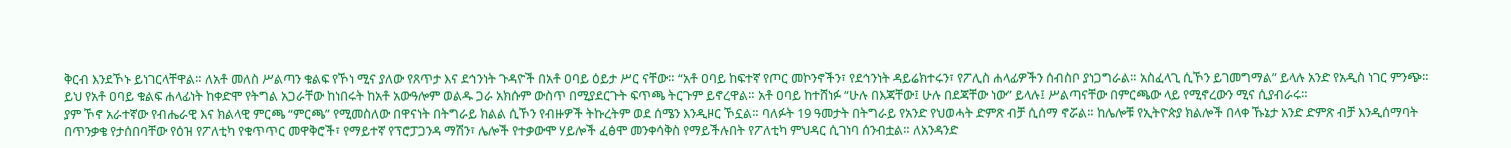ቅርብ እንደኾኑ ይነገርላቸዋል። ለአቶ መለስ ሥልጣን ቁልፍ የኾነ ሚና ያለው የጸጥታ እና ደኅንነት ጉዳዮች በአቶ ዐባይ ዕይታ ሥር ናቸው። “አቶ ዐባይ ከፍተኛ የጦር መኮንኖችን፣ የደኅንነት ዳይሬክተሩን፣ የፖሊስ ሐላፊዎችን ሰብስቦ ያነጋግራል። አስፈላጊ ሲኾን ይገመግማል” ይላሉ አንድ የአዲስ ነገር ምንጭ። ይህ የአቶ ዐባይ ቁልፍ ሐላፊነት ከቀድሞ የትግል አጋራቸው ከነበሩት ከአቶ አውዓሎም ወልዱ ጋራ አክሱም ውስጥ በሚያደርጉት ፍጥጫ ትርጉም ይኖረዋል። አቶ ዐባይ ከተሸነፉ “ሁሉ በእጃቸው፤ ሁሉ በደጃቸው ነው” ይላሉ፤ ሥልጣናቸው በምርጫው ላይ የሚኖረውን ሚና ሲያብራሩ።
ያም ኾኖ አራተኛው የብሔራዊ እና ክልላዊ ምርጫ “ምርጫ” የሚመስለው በዋናነት በትግራይ ክልል ሲኾን የብዙዎች ትኩረትም ወደ ሰሜን እንዲዞር ኾኗል። ባለፉት 19 ዓመታት በትግራይ የአንድ የህወሓት ድምጽ ብቻ ሲሰማ ኖሯል። ከሌሎቹ የኢትዮጵያ ክልሎች በላቀ ኹኔታ አንድ ድምጽ ብቻ እንዲሰማባት በጥንቃቄ የታሰበባቸው የዕዝ የፖለቲካ የቁጥጥር መዋቅሮች፣ የማይተኛ የፕሮፓጋንዳ ማሽን፣ ሌሎች የተቃውሞ ሃይሎች ፈፅሞ መንቀሳቅስ የማይችሉበት የፖለቲካ ምህዳር ሲገነባ ሰንብቷል። ለአንዳንድ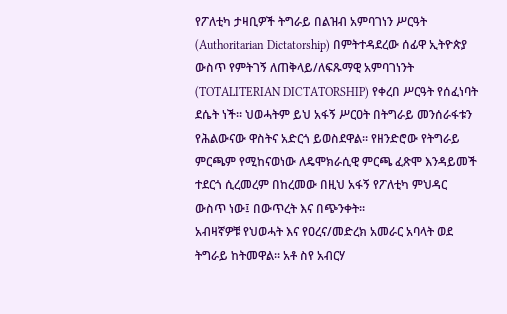የፖለቲካ ታዛቢዎች ትግራይ በልዝብ አምባገነን ሥርዓት (Authoritarian Dictatorship) በምትተዳደረው ሰፊዋ ኢትዮጵያ ውስጥ የምትገኝ ለጠቅላይ/ለፍጹማዊ አምባገነንት (TOTALITERIAN DICTATORSHIP) የቀረበ ሥርዓት የሰፈነባት ደሴት ነች። ህወሓትም ይህ አፋኝ ሥርዐት በትግራይ መንሰራፋቱን የሕልውናው ዋስትና አድርጎ ይወስደዋል። የዘንድሮው የትግራይ ምርጫም የሚከናወነው ለዴሞክራሲዊ ምርጫ ፈጽሞ እንዳይመች ተደርጎ ሲረመረም በከረመው በዚህ አፋኝ የፖለቲካ ምህዳር ውስጥ ነው፤ በውጥረት እና በጭንቀት።
አብዛኛዎቹ የህወሓት እና የዐረና/መድረክ አመራር አባላት ወደ ትግራይ ከትመዋል። አቶ ስየ አብርሃ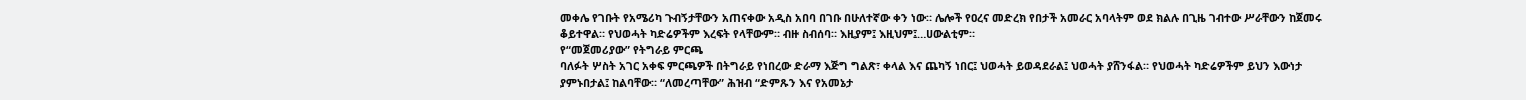መቀሌ የገቡት የአሜሪካ ጉብኝታቸውን አጠናቀው አዲስ አበባ በገቡ በሁለተኛው ቀን ነው። ሌሎች የዐረና መድረክ የበታች አመራር አባላትም ወደ ክልሉ በጊዜ ገብተው ሥራቸውን ከጀመሩ ቆይተዋል። የህወሓት ካድሬዎችም እረፍት የላቸውም። ብዙ ስብሰባ። እዚያም፤ እዚህም፤…ሀውልቲም።
የ“መጀመሪያው” የትግራይ ምርጫ
ባለፉት ሦስት አገር አቀፍ ምርጫዎች በትግራይ የነበረው ድራማ እጅግ ግልጽ፣ ቀላል እና ጨካኝ ነበር፤ ህወሓት ይወዳደራል፤ ህወሓት ያሸንፋል። የህወሓት ካድሬዎችም ይህን እውነታ ያምኑበታል፤ ከልባቸው። “ለመረጣቸው” ሕዝብ “ድምጹን እና የአመኔታ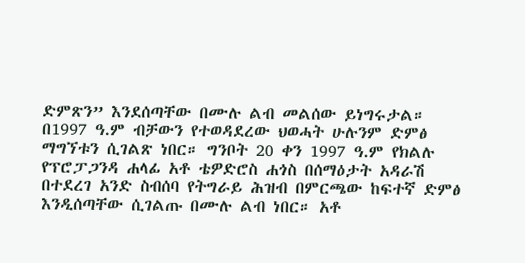ድምጽን” እንደሰጣቸው በሙሉ ልብ መልሰው ይነግሩታል። በ1997 ዓ.ም ብቻውን የተወዳደረው ህወሓት ሁሉንም ድምፅ ማግኘቱን ሲገልጽ ነበር። ግንቦት 20 ቀን 1997 ዓ.ም የክልሉ የፕሮፓጋንዳ ሐላፊ አቶ ቴዎድሮስ ሐጎስ በሰማዕታት አዳራሽ በተደረገ አንድ ስብሰባ የትግራይ ሕዝብ በምርጫው ከፍተኛ ድምፅ እንዲሰጣቸው ሲገልጡ በሙሉ ልብ ነበር። አቶ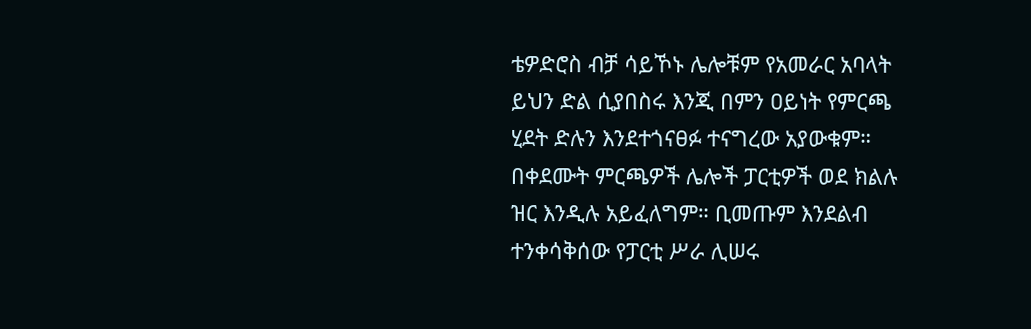ቴዎድሮስ ብቻ ሳይኾኑ ሌሎቹም የአመራር አባላት ይህን ድል ሲያበስሩ እንጂ በምን ዐይነት የምርጫ ሂደት ድሉን እንደተጎናፀፉ ተናግረው አያውቁም።
በቀደሙት ምርጫዎች ሌሎች ፓርቲዎች ወደ ክልሉ ዝር እንዲሉ አይፈለግም። ቢመጡም እንደልብ ተንቀሳቅሰው የፓርቲ ሥራ ሊሠሩ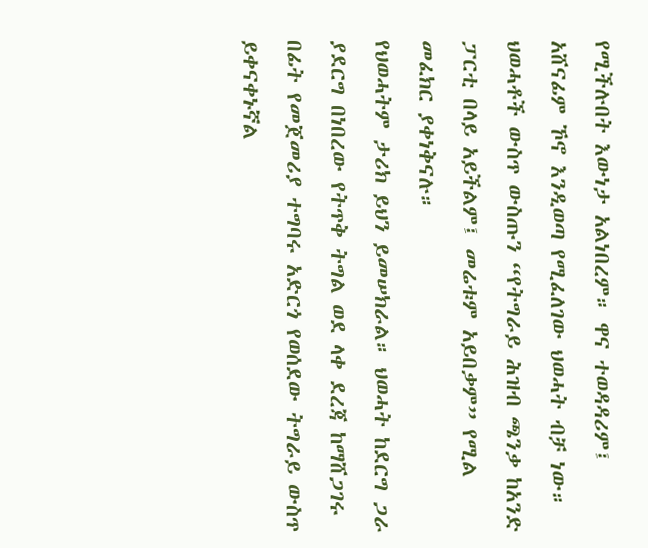የሚችሉበት እውነታ አልነበረም። ዋና ተወዳዳሪም፤ አሸናፊም ኾኖ እንዲወጣ የሚፈለገው ህወሓት ብቻ ነው። ህወሓቶች ውስጥ ውስጡን “የትግራይ ሕዝብ ጫንቃ ከአንድ ፓርቲ በላይ አይችልም፤ መሬቱም አይበቃም” የሚል መፈክር ያቀነቅናሉ።
የህወሓትም ታሪክ ይህን ይመሠክራል። ህወሓት ከደርግ ጋራ ያደርግ በነበረው የትጥቅ ትግል ወደ ላቀ ደረጃ ከማሸጋገሩ በፊት የመጀመሪያ ተግባሩ አድርጎ የወሰደው ትግራይ ውስጥ ይቀናቀኑኛል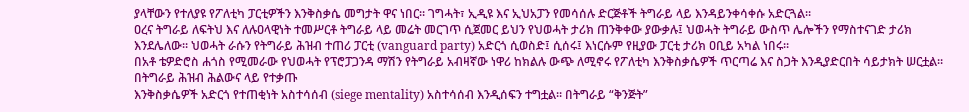ያላቸውን የተለያዩ የፖለቲካ ፓርቲዎችን እንቅስቃሴ መግታት ዋና ነበር። ገግሓት፣ ኢዲዩ እና ኢህአፓን የመሳሰሉ ድርጅቶች ትግራይ ላይ እንዳይንቀሳቀሱ አድርጓል።
ዐረና ትግራይ ለፍትህ እና ለሉዐላዊነት ተመሥርቶ ትግራይ ላይ መሬት መርገጥ ሲጀመር ይህን የህወሓት ታሪክ ጠንቅቀው ያውቃሉ፤ ህወሓት ትግራይ ውስጥ ሌሎችን የማስተናገድ ታሪክ እንደሌለው። ህወሓት ራሱን የትግራይ ሕዝብ ተጠሪ ፓርቲ (vanguard party) አድርጎ ሲወስድ፤ ሲሰሩ፤ እነርሱም የዚያው ፓርቲ ታሪክ ዐቢይ አካል ነበሩ።
በአቶ ቴዎድሮስ ሐጎስ የሚመራው የህወሓት የፕሮፓጋንዳ ማሽን የትግራይ አብዛኛው ነዋሪ ከክልሉ ውጭ ለሚኖሩ የፖለቲካ እንቅስቃሴዎች ጥርጣሬ እና ስጋት እንዲያድርበት ሳይታክት ሠርቷል። በትግራይ ሕዝብ ሕልውና ላይ የተቃጡ
እንቅስቃሴዎች አድርጎ የተጠቂነት አስተሳሰብ (siege mentality) አስተሳሰብ እንዲሰፍን ተግቷል። በትግራይ “ቅንጅት”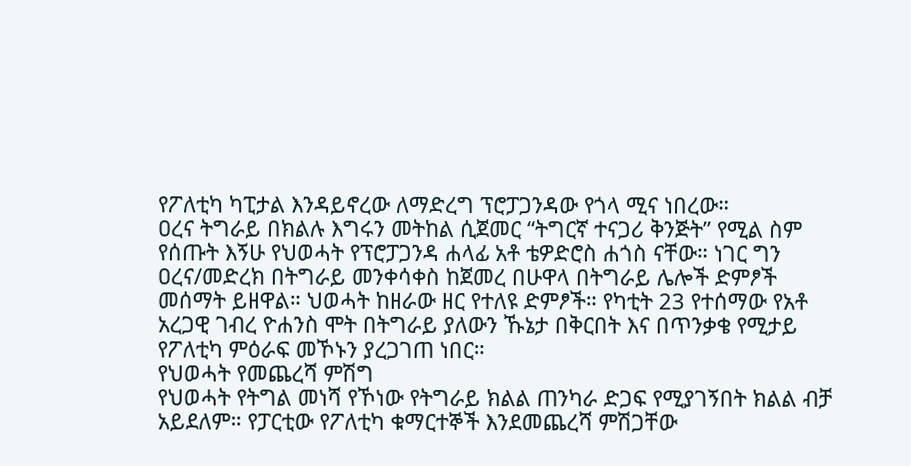የፖለቲካ ካፒታል እንዳይኖረው ለማድረግ ፕሮፓጋንዳው የጎላ ሚና ነበረው።
ዐረና ትግራይ በክልሉ እግሩን መትከል ሲጀመር “ትግርኛ ተናጋሪ ቅንጅት” የሚል ስም የሰጡት እኝሁ የህወሓት የፕሮፓጋንዳ ሐላፊ አቶ ቴዎድሮስ ሐጎስ ናቸው። ነገር ግን ዐረና/መድረክ በትግራይ መንቀሳቀስ ከጀመረ በሁዋላ በትግራይ ሌሎች ድምፆች መሰማት ይዘዋል። ህወሓት ከዘራው ዘር የተለዩ ድምፆች። የካቲት 23 የተሰማው የአቶ አረጋዊ ገብረ ዮሐንስ ሞት በትግራይ ያለውን ኹኔታ በቅርበት እና በጥንቃቄ የሚታይ የፖለቲካ ምዕራፍ መኾኑን ያረጋገጠ ነበር።
የህወሓት የመጨረሻ ምሽግ
የህወሓት የትግል መነሻ የኾነው የትግራይ ክልል ጠንካራ ድጋፍ የሚያገኝበት ክልል ብቻ አይደለም። የፓርቲው የፖለቲካ ቁማርተኞች እንደመጨረሻ ምሽጋቸው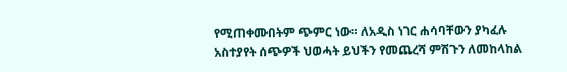የሚጠቀሙበትም ጭምር ነው። ለአዲስ ነገር ሐሳባቸውን ያካፈሉ አስተያየት ሰጭዎች ህወሓት ይህችን የመጨረሻ ምሽጉን ለመከላከል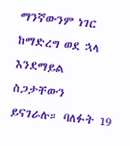ማንኛውንም ነገር ከማድረግ ወደ ኋላ እንደማይል ስጋታቸውን ይናገራሉ። ባለፉት 19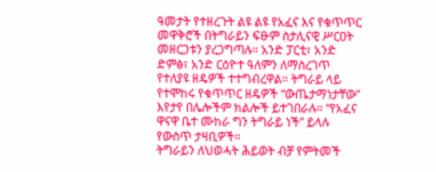ዓመታት የተዘረጉት ልዩ ልዩ የአፈና እና የቁጥጥር መዋቅሮች በትግራይን ፍፁም ስታሊናዊ ሥርዐት መዘርጋቱን ያረጋግጣሉ። አንድ ፓርቲ፣ አንድ ድምፅ፣ አንድ ርዕዮተ ዓለምን ለማስረገጥ የተለያዩ ዘዴዎች ተተግብረዋል። ትግራይ ላይ የተሞከሩ የቁጥጥር ዘዴዎች “ውጤታማነታቸው” እየታየ በሌሎችም ክልሎች ይተገበራሉ። “የአፈና ዋናዋ ቤተ ሙከራ ግን ትግራይ ነች” ይላሉ የውስጥ ታዛቢዎች።
ትግራይን ለህወሓት ሕይወት ብቻ የምትመች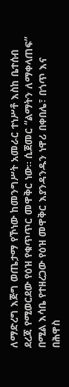ለማድረግ እጅግ ወጤታማ የኾነው ከመንግሥት አመራር ተነሥቶ እስከ ቤተሰብ ደረጃ የሚወርደው የዕዝ የቁጥጥር መዋቅር ነው። ሲጀመር “ልማትን ለማቀላጠፍ” በሚል እሳቤ የተዘረጋው የዕዝ መዋቅር እያንዳንዱን ነዋሪ በቀበሌ፣ በጎጥ እና በሕዋስ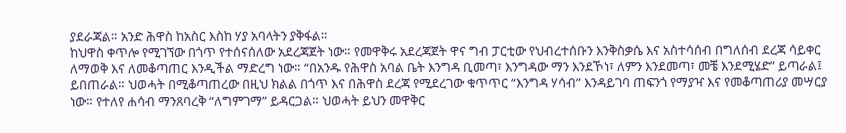ያደራጃል። አንድ ሕዋስ ከአስር እስከ ሃያ አባላትን ያቅፋል።
ከህዋስ ቀጥሎ የሚገኘው በጎጥ የተሰናሰለው አደረጃጀት ነው። የመዋቅሩ አደረጃጀት ዋና ግብ ፓርቲው የህብረተሰቡን እንቅስቃሴ እና አስተሳሰብ በግለሰብ ደረጃ ሳይቀር ለማወቅ እና ለመቆጣጠር እንዲችል ማድረግ ነው። “በአንዱ የሕዋስ አባል ቤት እንግዳ ቢመጣ፣ እንግዳው ማን እንደኾነ፣ ለምን እንደመጣ፣ መቼ እንደሚሄድ” ይጣራል፤ ይበጠራል። ህወሓት በሚቆጣጠረው በዚህ ክልል በጎጥ እና በሕዋስ ደረጃ የሚደረገው ቁጥጥር “እንግዳ ሃሳብ” እንዳይገባ ጠፍንጎ የማያዣ እና የመቆጣጠሪያ መሣርያ ነው። የተለየ ሐሳብ ማንጸባረቅ “ለግምገማ” ይዳርጋል። ህወሓት ይህን መዋቅር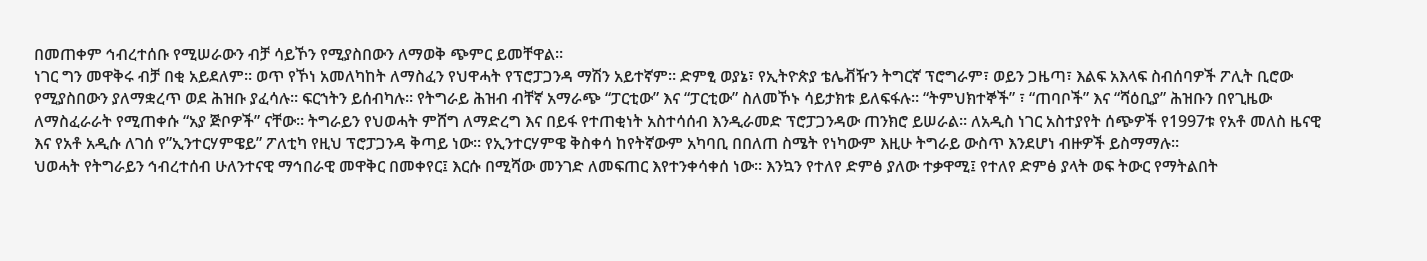በመጠቀም ኅብረተሰቡ የሚሠራውን ብቻ ሳይኾን የሚያስበውን ለማወቅ ጭምር ይመቸዋል።
ነገር ግን መዋቅሩ ብቻ በቂ አይደለም። ወጥ የኾነ አመለካከት ለማስፈን የህዋሓት የፕሮፓጋንዳ ማሽን አይተኛም። ድምፂ ወያኔ፣ የኢትዮጵያ ቴሌቭዥን ትግርኛ ፕሮግራም፣ ወይን ጋዜጣ፣ እልፍ አእላፍ ስብሰባዎች ፖሊት ቢሮው የሚያስበውን ያለማቋረጥ ወደ ሕዝቡ ያፈሳሉ። ፍርኀትን ይሰብካሉ። የትግራይ ሕዝብ ብቸኛ አማራጭ “ፓርቲው” እና “ፓርቲው” ስለመኾኑ ሳይታክቱ ይለፍፋሉ። “ትምህክተኞች” ፣ “ጠባቦች” እና “ሻዕቢያ” ሕዝቡን በየጊዜው ለማስፈራራት የሚጠቀሱ “አያ ጅቦዎች” ናቸው። ትግራይን የህወሓት ምሸግ ለማድረግ እና በይፋ የተጠቂነት አስተሳሰብ እንዲራመድ ፕሮፓጋንዳው ጠንክሮ ይሠራል። ለአዲስ ነገር አስተያየት ሰጭዎች የ1997ቱ የአቶ መለስ ዜናዊ እና የአቶ አዲሱ ለገሰ የ”ኢንተርሃምዌይ” ፖለቲካ የዚህ ፕሮፓጋንዳ ቅጣይ ነው። የኢንተርሃምዌ ቅስቀሳ ከየትኛውም አካባቢ በበለጠ ስሜት የነካውም እዚሁ ትግራይ ውስጥ እንደሆነ ብዙዎች ይስማማሉ።
ህወሓት የትግራይን ኅብረተሰብ ሁለንተናዊ ማኅበራዊ መዋቅር በመቀየር፤ እርሱ በሚሻው መንገድ ለመፍጠር እየተንቀሳቀሰ ነው። እንኳን የተለየ ድምፅ ያለው ተቃዋሚ፤ የተለየ ድምፅ ያላት ወፍ ትውር የማትልበት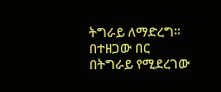ትግራይ ለማድረግ።
በተዘጋው በር
በትግራይ የሚደረገው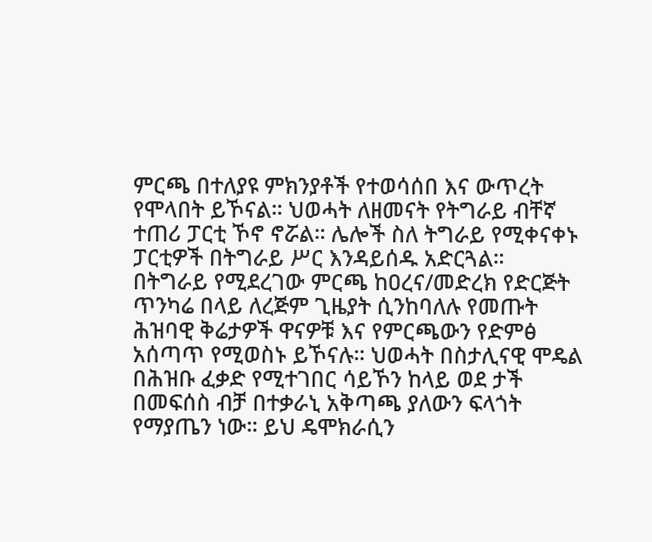ምርጫ በተለያዩ ምክንያቶች የተወሳሰበ እና ውጥረት የሞላበት ይኾናል። ህወሓት ለዘመናት የትግራይ ብቸኛ ተጠሪ ፓርቲ ኾኖ ኖሯል። ሌሎች ስለ ትግራይ የሚቀናቀኑ ፓርቲዎች በትግራይ ሥር እንዳይሰዱ አድርጓል። በትግራይ የሚደረገው ምርጫ ከዐረና/መድረክ የድርጅት ጥንካሬ በላይ ለረጅም ጊዜያት ሲንከባለሉ የመጡት ሕዝባዊ ቅሬታዎች ዋናዎቹ እና የምርጫውን የድምፅ አሰጣጥ የሚወስኑ ይኾናሉ። ህወሓት በስታሊናዊ ሞዴል በሕዝቡ ፈቃድ የሚተገበር ሳይኾን ከላይ ወደ ታች በመፍሰስ ብቻ በተቃራኒ አቅጣጫ ያለውን ፍላጎት የማያጤን ነው። ይህ ዴሞክራሲን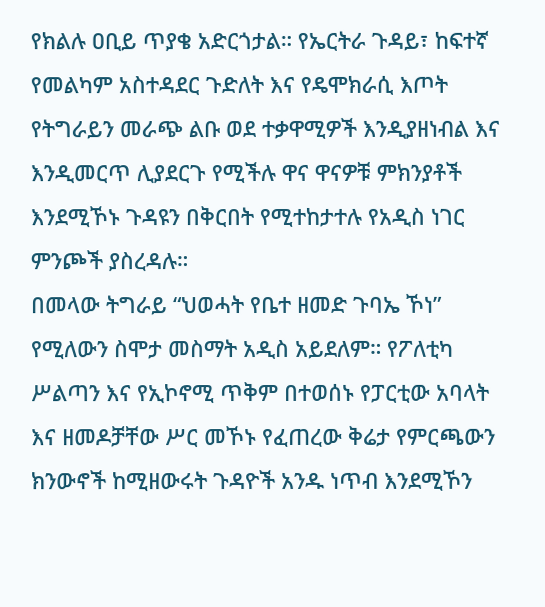የክልሉ ዐቢይ ጥያቄ አድርጎታል። የኤርትራ ጉዳይ፣ ከፍተኛ የመልካም አስተዳደር ጉድለት እና የዴሞክራሲ እጦት የትግራይን መራጭ ልቡ ወደ ተቃዋሚዎች እንዲያዘነብል እና እንዲመርጥ ሊያደርጉ የሚችሉ ዋና ዋናዎቹ ምክንያቶች እንደሚኾኑ ጉዳዩን በቅርበት የሚተከታተሉ የአዲስ ነገር ምንጮች ያስረዳሉ።
በመላው ትግራይ “ህወሓት የቤተ ዘመድ ጉባኤ ኾነ” የሚለውን ስሞታ መስማት አዲስ አይደለም። የፖለቲካ ሥልጣን እና የኢኮኖሚ ጥቅም በተወሰኑ የፓርቲው አባላት እና ዘመዶቻቸው ሥር መኾኑ የፈጠረው ቅሬታ የምርጫውን ክንውኖች ከሚዘውሩት ጉዳዮች አንዱ ነጥብ እንደሚኾን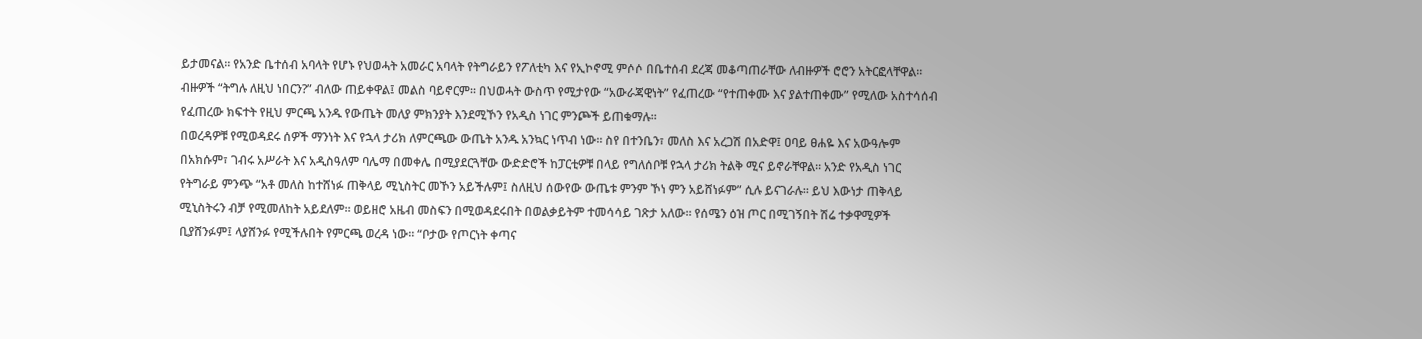ይታመናል። የአንድ ቤተሰብ አባላት የሆኑ የህወሓት አመራር አባላት የትግራይን የፖለቲካ እና የኢኮኖሚ ምሶሶ በቤተሰብ ደረጃ መቆጣጠራቸው ለብዙዎች ሮሮን አትርፎላቸዋል። ብዙዎች “ትግሉ ለዚህ ነበርን?” ብለው ጠይቀዋል፤ መልስ ባይኖርም። በህወሓት ውስጥ የሚታየው “አውራጃዊነት” የፈጠረው “የተጠቀሙ እና ያልተጠቀሙ” የሚለው አስተሳሰብ የፈጠረው ክፍተት የዚህ ምርጫ አንዱ የውጤት መለያ ምክንያት እንደሚኾን የአዲስ ነገር ምንጮች ይጠቁማሉ።
በወረዳዎቹ የሚወዳደሩ ሰዎች ማንነት እና የኋላ ታሪክ ለምርጫው ውጤት አንዱ አንኳር ነጥብ ነው። ስየ በተንቤን፣ መለስ እና አረጋሽ በአድዋ፤ ዐባይ ፀሐዬ እና አውዓሎም በአክሱም፣ ገብሩ አሥራት እና አዲስዓለም ባሌማ በመቀሌ በሚያደርጓቸው ውድድሮች ከፓርቲዎቹ በላይ የግለሰቦቹ የኋላ ታሪክ ትልቅ ሚና ይኖራቸዋል። አንድ የአዲስ ነገር የትግራይ ምንጭ “አቶ መለስ ከተሸነፉ ጠቅላይ ሚኒስትር መኾን አይችሉም፤ ስለዚህ ሰውየው ውጤቱ ምንም ኾነ ምን አይሸነፉም” ሲሉ ይናገራሉ። ይህ እውነታ ጠቅላይ ሚኒስትሩን ብቻ የሚመለከት አይደለም። ወይዘሮ አዜብ መስፍን በሚወዳደሩበት በወልቃይትም ተመሳሳይ ገጽታ አለው። የሰሜን ዕዝ ጦር በሚገኝበት ሽሬ ተቃዋሚዎች ቢያሸንፉም፤ ላያሸንፉ የሚችሉበት የምርጫ ወረዳ ነው። “ቦታው የጦርነት ቀጣና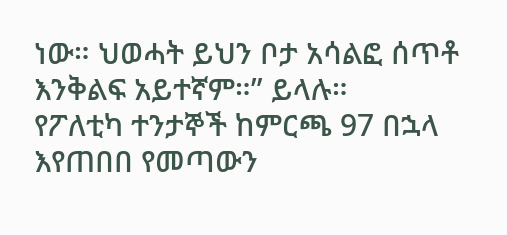ነው። ህወሓት ይህን ቦታ አሳልፎ ሰጥቶ እንቅልፍ አይተኛም።” ይላሉ።
የፖለቲካ ተንታኞች ከምርጫ 97 በኋላ እየጠበበ የመጣውን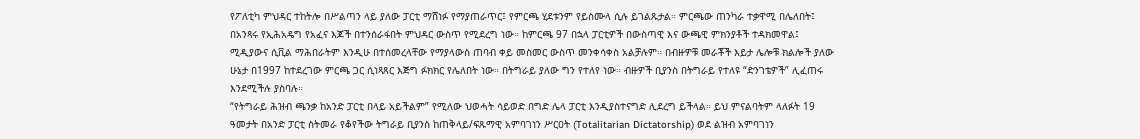የፖለቲካ ምህዳር ተከትሎ በሥልጣን ላይ ያለው ፓርቲ ማሸነፉ የማያጠራጥር፤ የምርጫ ሂደቱንም የይስሙላ ሲሉ ይገልጹታል። ምርጫው ጠንካራ ተቃዋሚ በሌለበት፤ በአንጻሩ የኢሕአዴግ የአፈና እጆች በተንሰራፋበት ምህዳር ውስጥ የሚደረግ ነው። ከምርጫ 97 በኋላ ፓርቲዎች በውስጣዊ እና ውጫዊ ምክንያቶች ተዳክመዋል፤ ሚዲያውና ሲቪል ማሕበራትም እንዲሁ በተሰመረላቸው የማያላውስ ጠባብ ቀይ መስመር ውስጥ መንቀሳቀስ አልቻሉም። በብዙዎቹ መራቾች እይታ ሌሎቹ ክልሎች ያለው ሁኔታ በ1997 ከተደረገው ምርጫ ጋር ሲነጻጸር እጅግ ፉክክር የሌለበት ነው። በትግራይ ያለው ግን የተለየ ነው። ብዙዎች ቢያንስ በትግራይ የተለዩ “ድንገቴዎች” ሊፈጠሩ እንደሚችሉ ያስባሉ።
“የትግራይ ሕዝብ ጫንቃ ከአንድ ፓርቲ በላይ አይችልም” የሚለው ህወሓት ሳይወድ በግድ ሌላ ፓርቲ እንዲያስተናግድ ሊደረግ ይችላል። ይህ ምናልባትም ላለፉት 19 ዓመታት በአንድ ፓርቲ ስትመራ የቆየችው ትግራይ ቢያንስ ከጠቅላይ/ፍጹማዊ አምባገነን ሥርዐት (Totalitarian Dictatorship) ወደ ልዝብ አምባገነን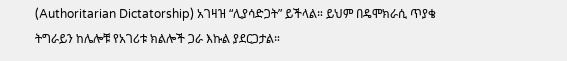(Authoritarian Dictatorship) አገዛዝ “ሊያሳድጋት” ይችላል። ይህም በዴሞክራሲ ጥያቄ ትግራይን ከሌሎቹ የአገሪቱ ክልሎች ጋራ እኩል ያደርጋታል።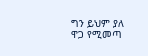ግን ይህም ያለ ዋጋ የሚመጣ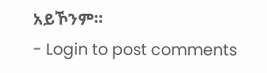አይኾንም።
- Login to post comments